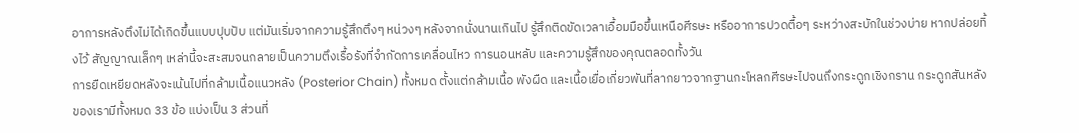อาการหลังตึงไม่ได้เกิดขึ้นแบบปุบปับ แต่มันเริ่มจากความรู้สึกตึงๆ หน่วงๆ หลังจากนั่งนานเกินไป รู้สึกติดขัดเวลาเอื้อมมือขึ้นเหนือศีรษะ หรืออาการปวดตื้อๆ ระหว่างสะบักในช่วงบ่าย หากปล่อยทิ้งไว้ สัญญาณเล็กๆ เหล่านี้จะสะสมจนกลายเป็นความตึงเรื้อรังที่จำกัดการเคลื่อนไหว การนอนหลับ และความรู้สึกของคุณตลอดทั้งวัน
การยืดเหยียดหลังจะเน้นไปที่กล้ามเนื้อแนวหลัง (Posterior Chain) ทั้งหมด ตั้งแต่กล้ามเนื้อ พังผืด และเนื้อเยื่อเกี่ยวพันที่ลากยาวจากฐานกะโหลกศีรษะไปจนถึงกระดูกเชิงกราน กระดูกสันหลังของเรามีทั้งหมด 33 ข้อ แบ่งเป็น 3 ส่วนที่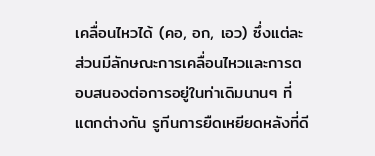เคลื่อนไหวได้ (คอ, อก, เอว) ซึ่งแต่ละส่วนมีลักษณะการเคลื่อนไหวและการตอบสนองต่อการอยู่ในท่าเดิมนานๆ ที่แตกต่างกัน รูทีนการยืดเหยียดหลังที่ดี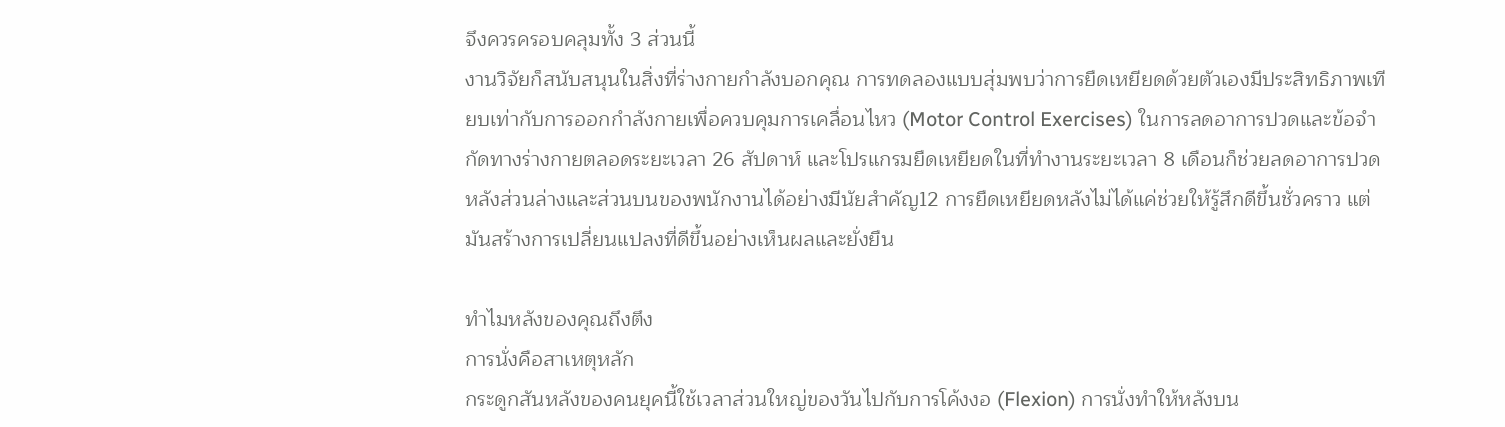จึงควรครอบคลุมทั้ง 3 ส่วนนี้
งานวิจัยก็สนับสนุนในสิ่งที่ร่างกายกำลังบอกคุณ การทดลองแบบสุ่มพบว่าการยืดเหยียดด้วยตัวเองมีประสิทธิภาพเทียบเท่ากับการออกกำลังกายเพื่อควบคุมการเคลื่อนไหว (Motor Control Exercises) ในการลดอาการปวดและข้อจำกัดทางร่างกายตลอดระยะเวลา 26 สัปดาห์ และโปรแกรมยืดเหยียดในที่ทำงานระยะเวลา 8 เดือนก็ช่วยลดอาการปวดหลังส่วนล่างและส่วนบนของพนักงานได้อย่างมีนัยสำคัญ12 การยืดเหยียดหลังไม่ได้แค่ช่วยให้รู้สึกดีขึ้นชั่วคราว แต่มันสร้างการเปลี่ยนแปลงที่ดีขึ้นอย่างเห็นผลและยั่งยืน

ทำไมหลังของคุณถึงตึง
การนั่งคือสาเหตุหลัก
กระดูกสันหลังของคนยุคนี้ใช้เวลาส่วนใหญ่ของวันไปกับการโค้งงอ (Flexion) การนั่งทำให้หลังบน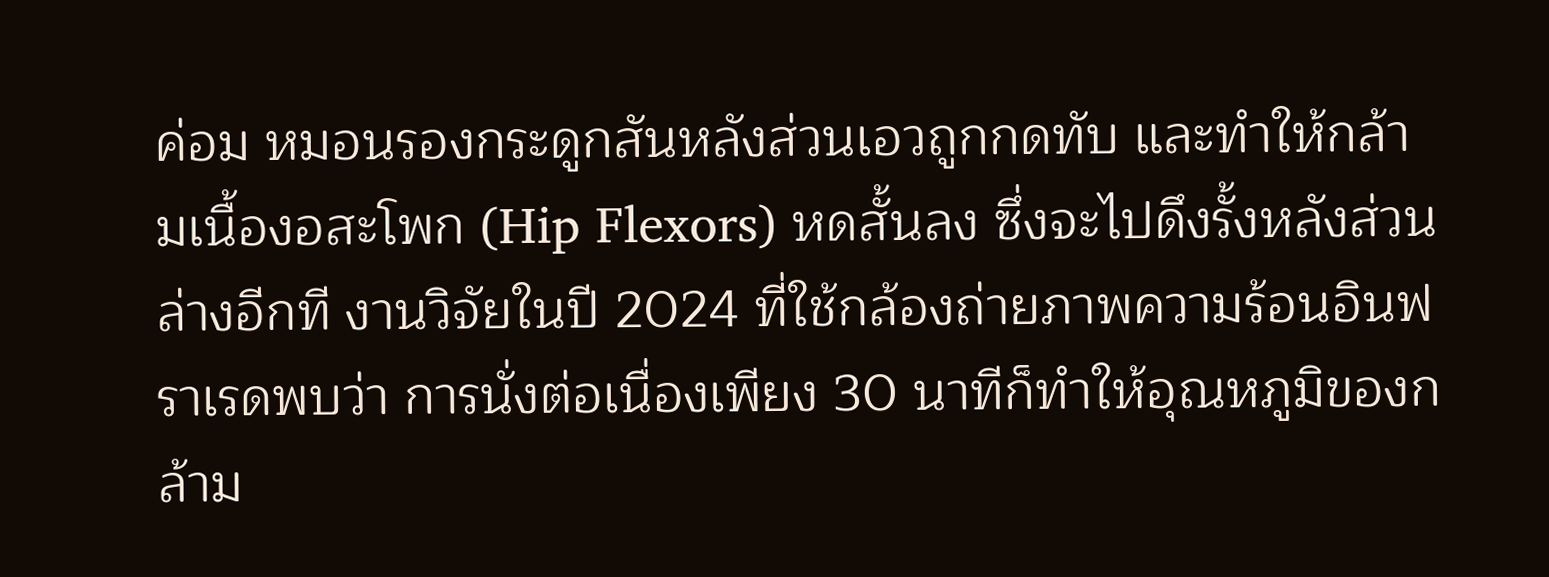ค่อม หมอนรองกระดูกสันหลังส่วนเอวถูกกดทับ และทำให้กล้ามเนื้องอสะโพก (Hip Flexors) หดสั้นลง ซึ่งจะไปดึงรั้งหลังส่วนล่างอีกที งานวิจัยในปี 2024 ที่ใช้กล้องถ่ายภาพความร้อนอินฟราเรดพบว่า การนั่งต่อเนื่องเพียง 30 นาทีก็ทำให้อุณหภูมิของกล้าม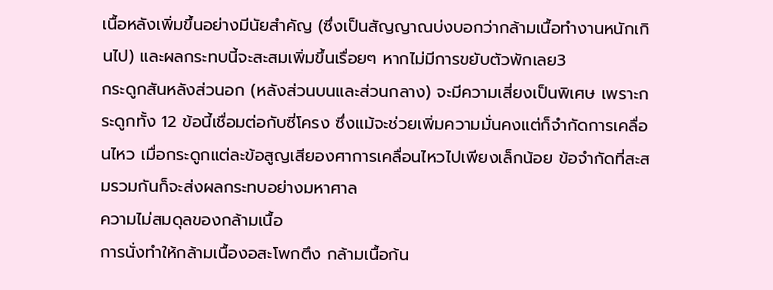เนื้อหลังเพิ่มขึ้นอย่างมีนัยสำคัญ (ซึ่งเป็นสัญญาณบ่งบอกว่ากล้ามเนื้อทำงานหนักเกินไป) และผลกระทบนี้จะสะสมเพิ่มขึ้นเรื่อยๆ หากไม่มีการขยับตัวพักเลย3
กระดูกสันหลังส่วนอก (หลังส่วนบนและส่วนกลาง) จะมีความเสี่ยงเป็นพิเศษ เพราะกระดูกทั้ง 12 ข้อนี้เชื่อมต่อกับซี่โครง ซึ่งแม้จะช่วยเพิ่มความมั่นคงแต่ก็จำกัดการเคลื่อนไหว เมื่อกระดูกแต่ละข้อสูญเสียองศาการเคลื่อนไหวไปเพียงเล็กน้อย ข้อจำกัดที่สะสมรวมกันก็จะส่งผลกระทบอย่างมหาศาล
ความไม่สมดุลของกล้ามเนื้อ
การนั่งทำให้กล้ามเนื้องอสะโพกตึง กล้ามเนื้อก้น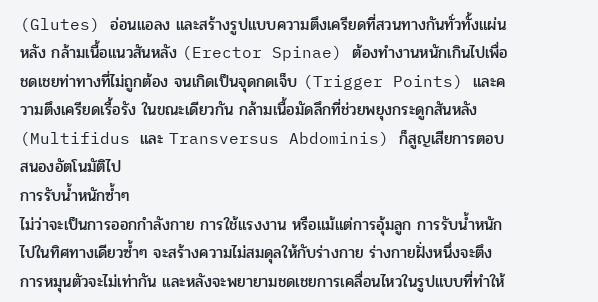(Glutes) อ่อนแอลง และสร้างรูปแบบความตึงเครียดที่สวนทางกันทั่วทั้งแผ่นหลัง กล้ามเนื้อแนวสันหลัง (Erector Spinae) ต้องทำงานหนักเกินไปเพื่อชดเชยท่าทางที่ไม่ถูกต้อง จนเกิดเป็นจุดกดเจ็บ (Trigger Points) และความตึงเครียดเรื้อรัง ในขณะเดียวกัน กล้ามเนื้อมัดลึกที่ช่วยพยุงกระดูกสันหลัง (Multifidus และ Transversus Abdominis) ก็สูญเสียการตอบสนองอัตโนมัติไป
การรับน้ำหนักซ้ำๆ
ไม่ว่าจะเป็นการออกกำลังกาย การใช้แรงงาน หรือแม้แต่การอุ้มลูก การรับน้ำหนักไปในทิศทางเดียวซ้ำๆ จะสร้างความไม่สมดุลให้กับร่างกาย ร่างกายฝั่งหนึ่งจะตึง การหมุนตัวจะไม่เท่ากัน และหลังจะพยายามชดเชยการเคลื่อนไหวในรูปแบบที่ทำให้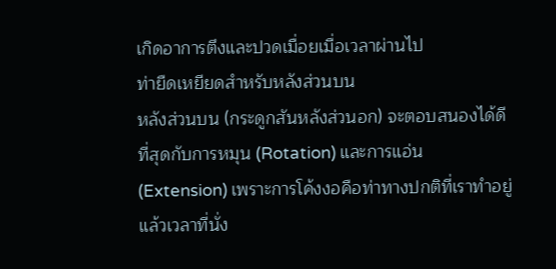เกิดอาการตึงและปวดเมื่อยเมื่อเวลาผ่านไป
ท่ายืดเหยียดสำหรับหลังส่วนบน
หลังส่วนบน (กระดูกสันหลังส่วนอก) จะตอบสนองได้ดีที่สุดกับการหมุน (Rotation) และการแอ่น (Extension) เพราะการโค้งงอคือท่าทางปกติที่เราทำอยู่แล้วเวลาที่นั่ง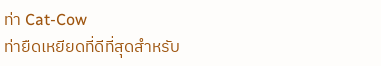ท่า Cat-Cow
ท่ายืดเหยียดที่ดีที่สุดสำหรับ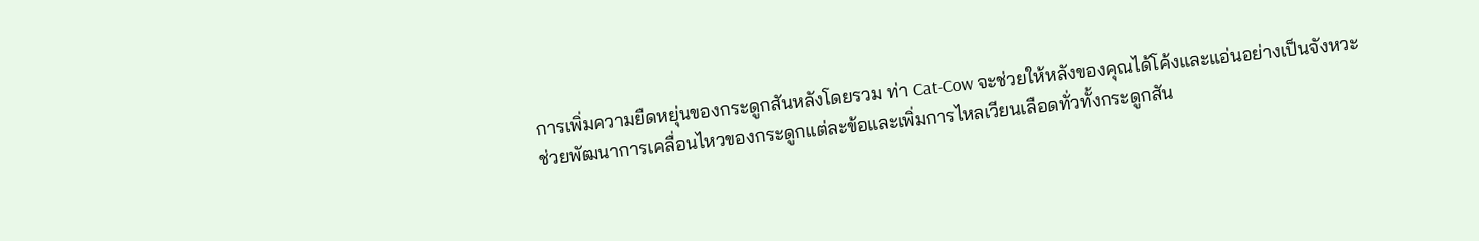การเพิ่มความยืดหยุ่นของกระดูกสันหลังโดยรวม ท่า Cat-Cow จะช่วยให้หลังของคุณได้โค้งและแอ่นอย่างเป็นจังหวะ ช่วยพัฒนาการเคลื่อนไหวของกระดูกแต่ละข้อและเพิ่มการไหลเวียนเลือดทั่วทั้งกระดูกสัน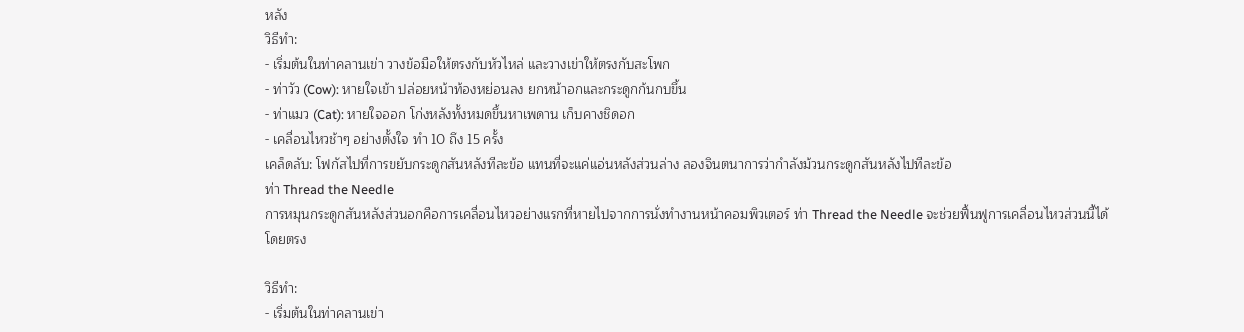หลัง
วิธีทำ:
- เริ่มต้นในท่าคลานเข่า วางข้อมือให้ตรงกับหัวไหล่ และวางเข่าให้ตรงกับสะโพก
- ท่าวัว (Cow): หายใจเข้า ปล่อยหน้าท้องหย่อนลง ยกหน้าอกและกระดูกก้นกบขึ้น
- ท่าแมว (Cat): หายใจออก โก่งหลังทั้งหมดขึ้นหาเพดาน เก็บคางชิดอก
- เคลื่อนไหวช้าๆ อย่างตั้งใจ ทำ 10 ถึง 15 ครั้ง
เคล็ดลับ: โฟกัสไปที่การขยับกระดูกสันหลังทีละข้อ แทนที่จะแค่แอ่นหลังส่วนล่าง ลองจินตนาการว่ากำลังม้วนกระดูกสันหลังไปทีละข้อ
ท่า Thread the Needle
การหมุนกระดูกสันหลังส่วนอกคือการเคลื่อนไหวอย่างแรกที่หายไปจากการนั่งทำงานหน้าคอมพิวเตอร์ ท่า Thread the Needle จะช่วยฟื้นฟูการเคลื่อนไหวส่วนนี้ได้โดยตรง

วิธีทำ:
- เริ่มต้นในท่าคลานเข่า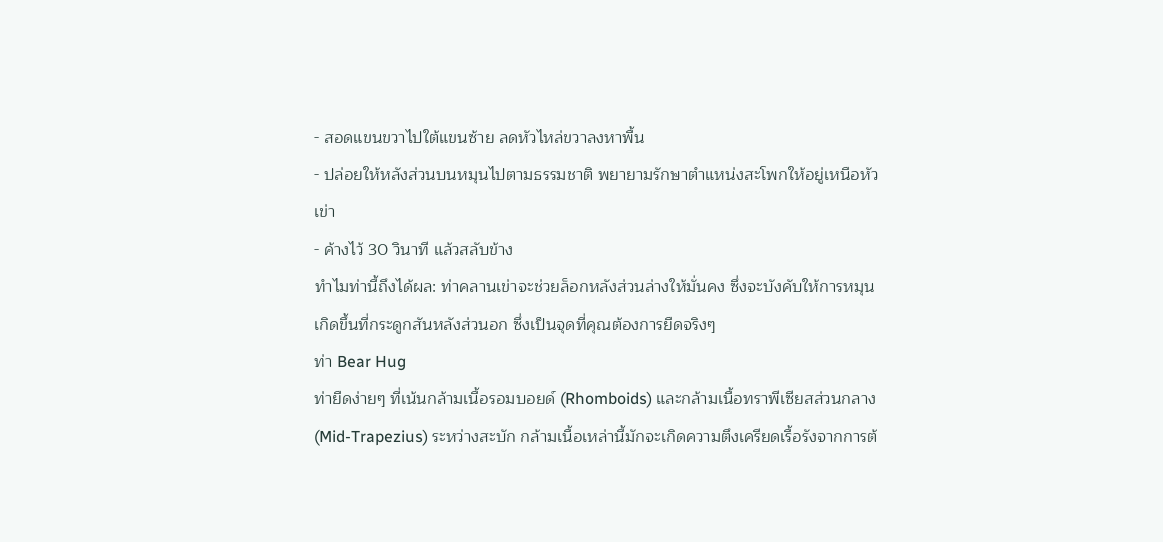- สอดแขนขวาไปใต้แขนซ้าย ลดหัวไหล่ขวาลงหาพื้น
- ปล่อยให้หลังส่วนบนหมุนไปตามธรรมชาติ พยายามรักษาตำแหน่งสะโพกให้อยู่เหนือหัวเข่า
- ค้างไว้ 30 วินาที แล้วสลับข้าง
ทำไมท่านี้ถึงได้ผล: ท่าคลานเข่าจะช่วยล็อกหลังส่วนล่างให้มั่นคง ซึ่งจะบังคับให้การหมุนเกิดขึ้นที่กระดูกสันหลังส่วนอก ซึ่งเป็นจุดที่คุณต้องการยืดจริงๆ
ท่า Bear Hug
ท่ายืดง่ายๆ ที่เน้นกล้ามเนื้อรอมบอยด์ (Rhomboids) และกล้ามเนื้อทราพีเซียสส่วนกลาง (Mid-Trapezius) ระหว่างสะบัก กล้ามเนื้อเหล่านี้มักจะเกิดความตึงเครียดเรื้อรังจากการต้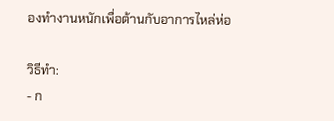องทำงานหนักเพื่อต้านกับอาการไหล่ห่อ

วิธีทำ:
- ก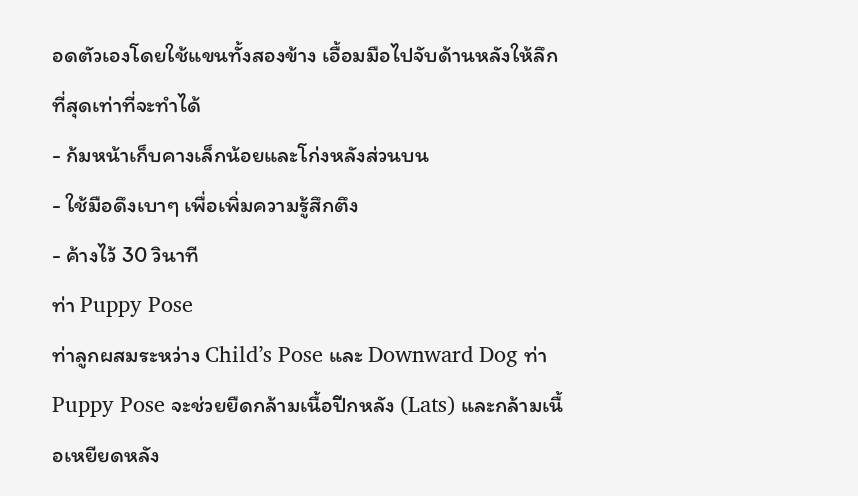อดตัวเองโดยใช้แขนทั้งสองข้าง เอื้อมมือไปจับด้านหลังให้ลึกที่สุดเท่าที่จะทำได้
- ก้มหน้าเก็บคางเล็กน้อยและโก่งหลังส่วนบน
- ใช้มือดึงเบาๆ เพื่อเพิ่มความรู้สึกตึง
- ค้างไว้ 30 วินาที
ท่า Puppy Pose
ท่าลูกผสมระหว่าง Child’s Pose และ Downward Dog ท่า Puppy Pose จะช่วยยืดกล้ามเนื้อปีกหลัง (Lats) และกล้ามเนื้อเหยียดหลัง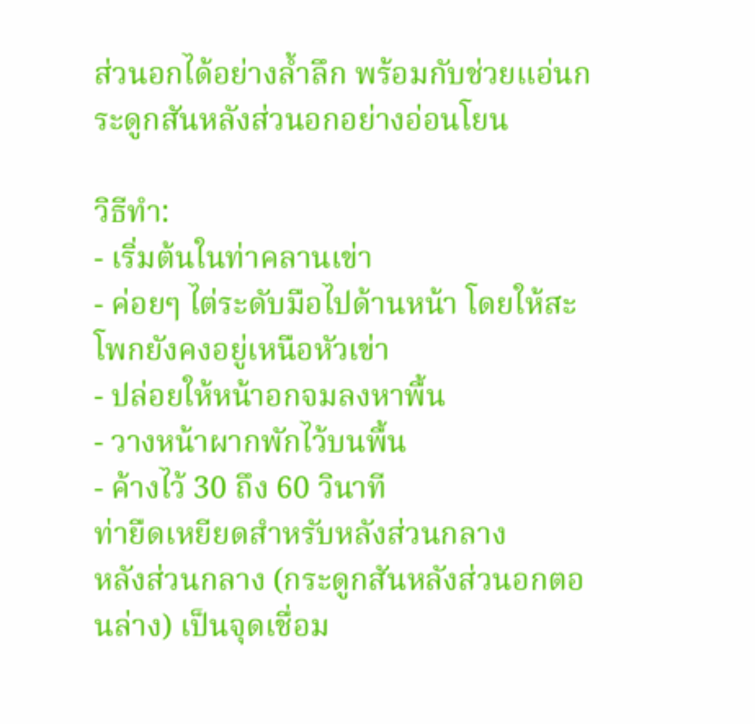ส่วนอกได้อย่างล้ำลึก พร้อมกับช่วยแอ่นกระดูกสันหลังส่วนอกอย่างอ่อนโยน

วิธีทำ:
- เริ่มต้นในท่าคลานเข่า
- ค่อยๆ ไต่ระดับมือไปด้านหน้า โดยให้สะโพกยังคงอยู่เหนือหัวเข่า
- ปล่อยให้หน้าอกจมลงหาพื้น
- วางหน้าผากพักไว้บนพื้น
- ค้างไว้ 30 ถึง 60 วินาที
ท่ายืดเหยียดสำหรับหลังส่วนกลาง
หลังส่วนกลาง (กระดูกสันหลังส่วนอกตอนล่าง) เป็นจุดเชื่อม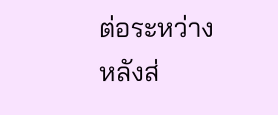ต่อระหว่างหลังส่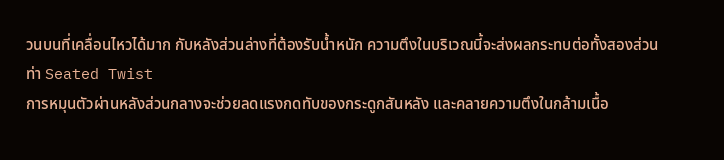วนบนที่เคลื่อนไหวได้มาก กับหลังส่วนล่างที่ต้องรับน้ำหนัก ความตึงในบริเวณนี้จะส่งผลกระทบต่อทั้งสองส่วน
ท่า Seated Twist
การหมุนตัวผ่านหลังส่วนกลางจะช่วยลดแรงกดทับของกระดูกสันหลัง และคลายความตึงในกล้ามเนื้อ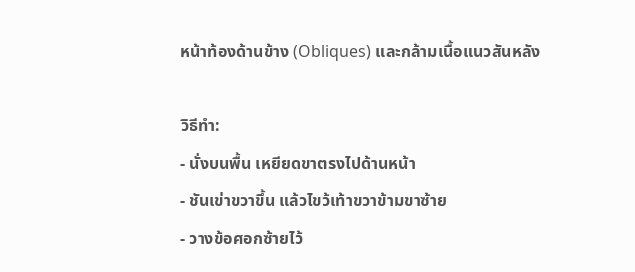หน้าท้องด้านข้าง (Obliques) และกล้ามเนื้อแนวสันหลัง

วิธีทำ:
- นั่งบนพื้น เหยียดขาตรงไปด้านหน้า
- ชันเข่าขวาขึ้น แล้วไขว้เท้าขวาข้ามขาซ้าย
- วางข้อศอกซ้ายไว้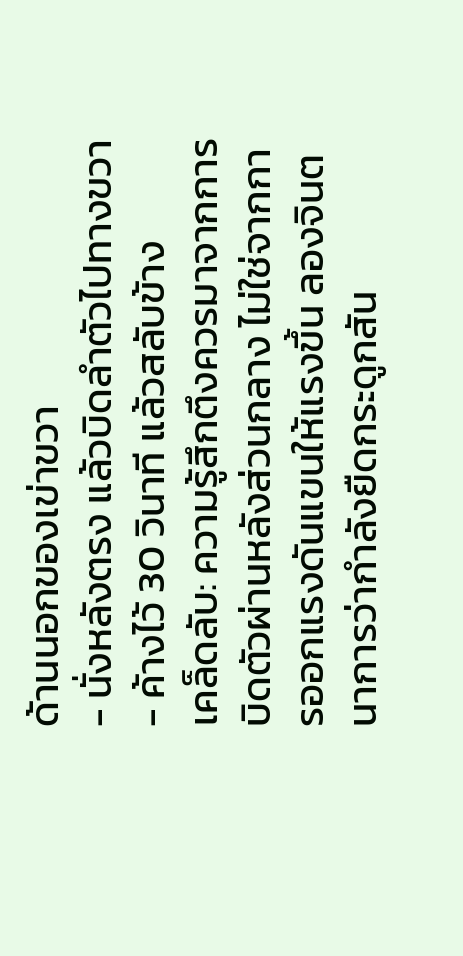ด้านนอกของเข่าขวา
- นั่งหลังตรง แล้วบิดลำตัวไปทางขวา
- ค้างไว้ 30 วินาที แล้วสลับข้าง
เคล็ดลับ: ความรู้สึกตึงควรมาจากการบิดตัวผ่านหลังส่วนกลาง ไม่ใช่จากการออกแรงดันแขนให้แรงขึ้น ลองจินตนาการว่ากำลังยืดกระดูกสัน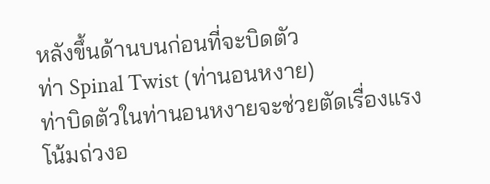หลังขึ้นด้านบนก่อนที่จะบิดตัว
ท่า Spinal Twist (ท่านอนหงาย)
ท่าบิดตัวในท่านอนหงายจะช่วยตัดเรื่องแรงโน้มถ่วงอ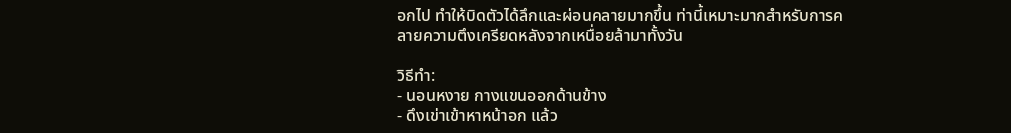อกไป ทำให้บิดตัวได้ลึกและผ่อนคลายมากขึ้น ท่านี้เหมาะมากสำหรับการคลายความตึงเครียดหลังจากเหนื่อยล้ามาทั้งวัน

วิธีทำ:
- นอนหงาย กางแขนออกด้านข้าง
- ดึงเข่าเข้าหาหน้าอก แล้ว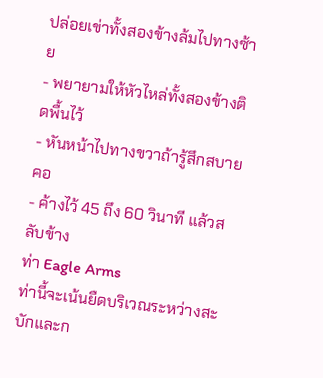ปล่อยเข่าทั้งสองข้างล้มไปทางซ้าย
- พยายามให้หัวไหล่ทั้งสองข้างติดพื้นไว้
- หันหน้าไปทางขวาถ้ารู้สึกสบายคอ
- ค้างไว้ 45 ถึง 60 วินาที แล้วสลับข้าง
ท่า Eagle Arms
ท่านี้จะเน้นยืดบริเวณระหว่างสะบักและก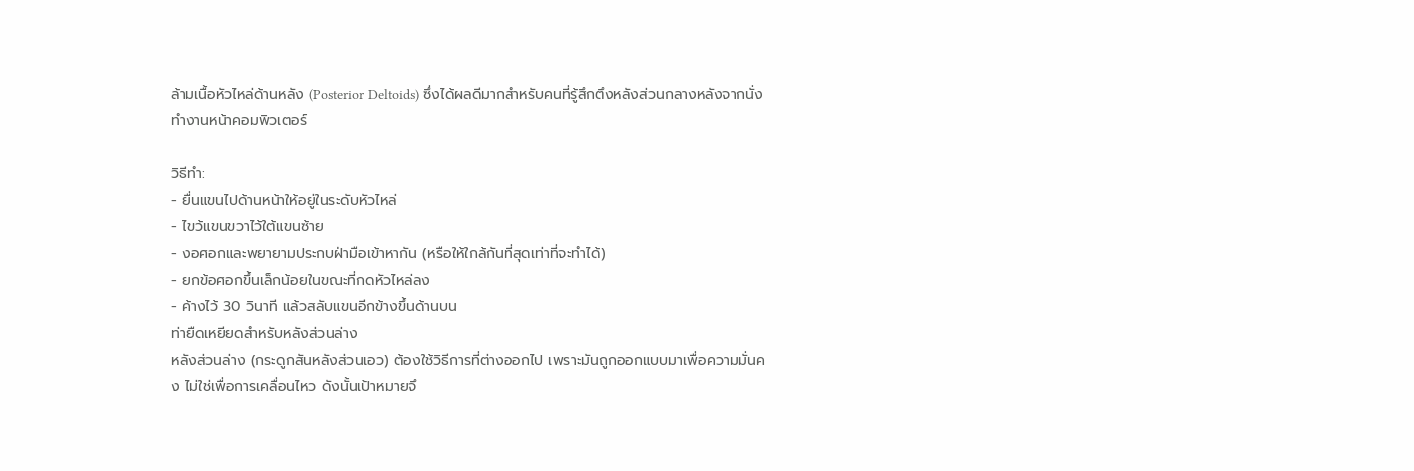ล้ามเนื้อหัวไหล่ด้านหลัง (Posterior Deltoids) ซึ่งได้ผลดีมากสำหรับคนที่รู้สึกตึงหลังส่วนกลางหลังจากนั่งทำงานหน้าคอมพิวเตอร์

วิธีทำ:
- ยื่นแขนไปด้านหน้าให้อยู่ในระดับหัวไหล่
- ไขว้แขนขวาไว้ใต้แขนซ้าย
- งอศอกและพยายามประกบฝ่ามือเข้าหากัน (หรือให้ใกล้กันที่สุดเท่าที่จะทำได้)
- ยกข้อศอกขึ้นเล็กน้อยในขณะที่กดหัวไหล่ลง
- ค้างไว้ 30 วินาที แล้วสลับแขนอีกข้างขึ้นด้านบน
ท่ายืดเหยียดสำหรับหลังส่วนล่าง
หลังส่วนล่าง (กระดูกสันหลังส่วนเอว) ต้องใช้วิธีการที่ต่างออกไป เพราะมันถูกออกแบบมาเพื่อความมั่นคง ไม่ใช่เพื่อการเคลื่อนไหว ดังนั้นเป้าหมายจึ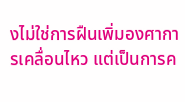งไม่ใช่การฝืนเพิ่มองศาการเคลื่อนไหว แต่เป็นการค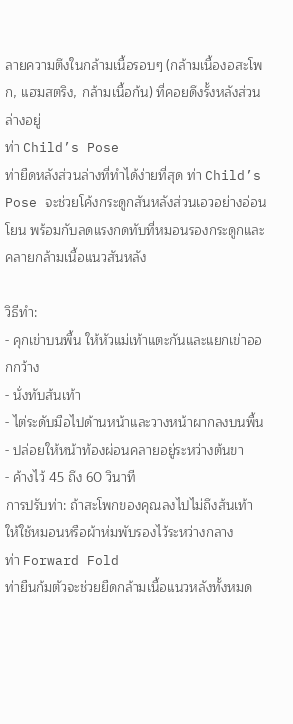ลายความตึงในกล้ามเนื้อรอบๆ (กล้ามเนื้องอสะโพก, แฮมสตริง, กล้ามเนื้อก้น) ที่คอยดึงรั้งหลังส่วนล่างอยู่
ท่า Child’s Pose
ท่ายืดหลังส่วนล่างที่ทำได้ง่ายที่สุด ท่า Child’s Pose จะช่วยโค้งกระดูกสันหลังส่วนเอวอย่างอ่อนโยน พร้อมกับลดแรงกดทับที่หมอนรองกระดูกและคลายกล้ามเนื้อแนวสันหลัง

วิธีทำ:
- คุกเข่าบนพื้น ให้หัวแม่เท้าแตะกันและแยกเข่าออกกว้าง
- นั่งทับส้นเท้า
- ไต่ระดับมือไปด้านหน้าและวางหน้าผากลงบนพื้น
- ปล่อยให้หน้าท้องผ่อนคลายอยู่ระหว่างต้นขา
- ค้างไว้ 45 ถึง 60 วินาที
การปรับท่า: ถ้าสะโพกของคุณลงไปไม่ถึงส้นเท้า ให้ใช้หมอนหรือผ้าห่มพับรองไว้ระหว่างกลาง
ท่า Forward Fold
ท่ายืนก้มตัวจะช่วยยืดกล้ามเนื้อแนวหลังทั้งหมด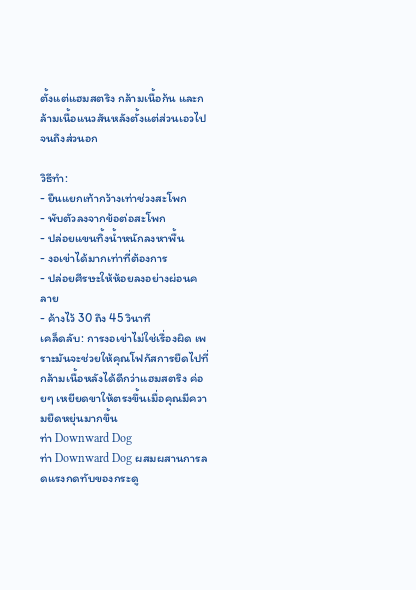ตั้งแต่แฮมสตริง กล้ามเนื้อก้น และกล้ามเนื้อแนวสันหลังตั้งแต่ส่วนเอวไปจนถึงส่วนอก

วิธีทำ:
- ยืนแยกเท้ากว้างเท่าช่วงสะโพก
- พับตัวลงจากข้อต่อสะโพก
- ปล่อยแขนทิ้งน้ำหนักลงหาพื้น
- งอเข่าได้มากเท่าที่ต้องการ
- ปล่อยศีรษะให้ห้อยลงอย่างผ่อนคลาย
- ค้างไว้ 30 ถึง 45 วินาที
เคล็ดลับ: การงอเข่าไม่ใช่เรื่องผิด เพราะมันจะช่วยให้คุณโฟกัสการยืดไปที่กล้ามเนื้อหลังได้ดีกว่าแฮมสตริง ค่อยๆ เหยียดขาให้ตรงขึ้นเมื่อคุณมีความยืดหยุ่นมากขึ้น
ท่า Downward Dog
ท่า Downward Dog ผสมผสานการลดแรงกดทับของกระดู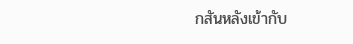กสันหลังเข้ากับ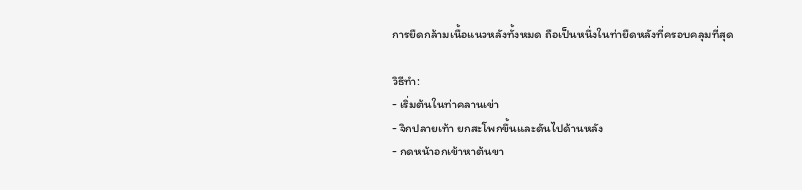การยืดกล้ามเนื้อแนวหลังทั้งหมด ถือเป็นหนึ่งในท่ายืดหลังที่ครอบคลุมที่สุด

วิธีทำ:
- เริ่มต้นในท่าคลานเข่า
- จิกปลายเท้า ยกสะโพกขึ้นและดันไปด้านหลัง
- กดหน้าอกเข้าหาต้นขา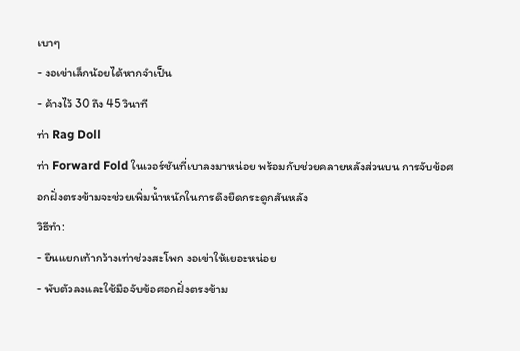เบาๆ
- งอเข่าเล็กน้อยได้หากจำเป็น
- ค้างไว้ 30 ถึง 45 วินาที
ท่า Rag Doll
ท่า Forward Fold ในเวอร์ชันที่เบาลงมาหน่อย พร้อมกับช่วยคลายหลังส่วนบน การจับข้อศอกฝั่งตรงข้ามจะช่วยเพิ่มน้ำหนักในการดึงยืดกระดูกสันหลัง
วิธีทำ:
- ยืนแยกเท้ากว้างเท่าช่วงสะโพก งอเข่าให้เยอะหน่อย
- พับตัวลงและใช้มือจับข้อศอกฝั่งตรงข้าม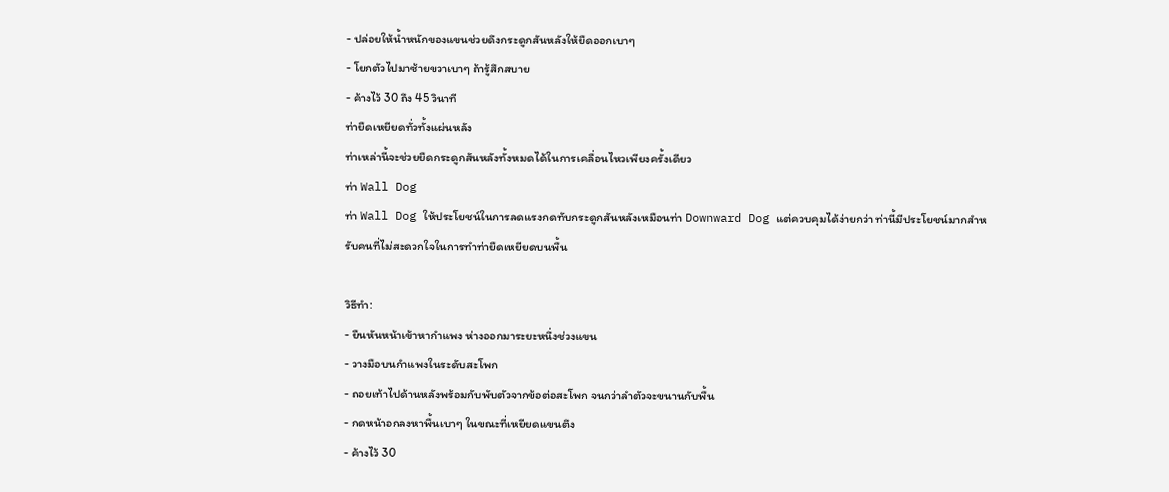- ปล่อยให้น้ำหนักของแขนช่วยดึงกระดูกสันหลังให้ยืดออกเบาๆ
- โยกตัวไปมาซ้ายขวาเบาๆ ถ้ารู้สึกสบาย
- ค้างไว้ 30 ถึง 45 วินาที
ท่ายืดเหยียดทั่วทั้งแผ่นหลัง
ท่าเหล่านี้จะช่วยยืดกระดูกสันหลังทั้งหมดได้ในการเคลื่อนไหวเพียงครั้งเดียว
ท่า Wall Dog
ท่า Wall Dog ให้ประโยชน์ในการลดแรงกดทับกระดูกสันหลังเหมือนท่า Downward Dog แต่ควบคุมได้ง่ายกว่า ท่านี้มีประโยชน์มากสำหรับคนที่ไม่สะดวกใจในการทำท่ายืดเหยียดบนพื้น

วิธีทำ:
- ยืนหันหน้าเข้าหากำแพง ห่างออกมาระยะหนึ่งช่วงแขน
- วางมือบนกำแพงในระดับสะโพก
- ถอยเท้าไปด้านหลังพร้อมกับพับตัวจากข้อต่อสะโพก จนกว่าลำตัวจะขนานกับพื้น
- กดหน้าอกลงหาพื้นเบาๆ ในขณะที่เหยียดแขนตึง
- ค้างไว้ 30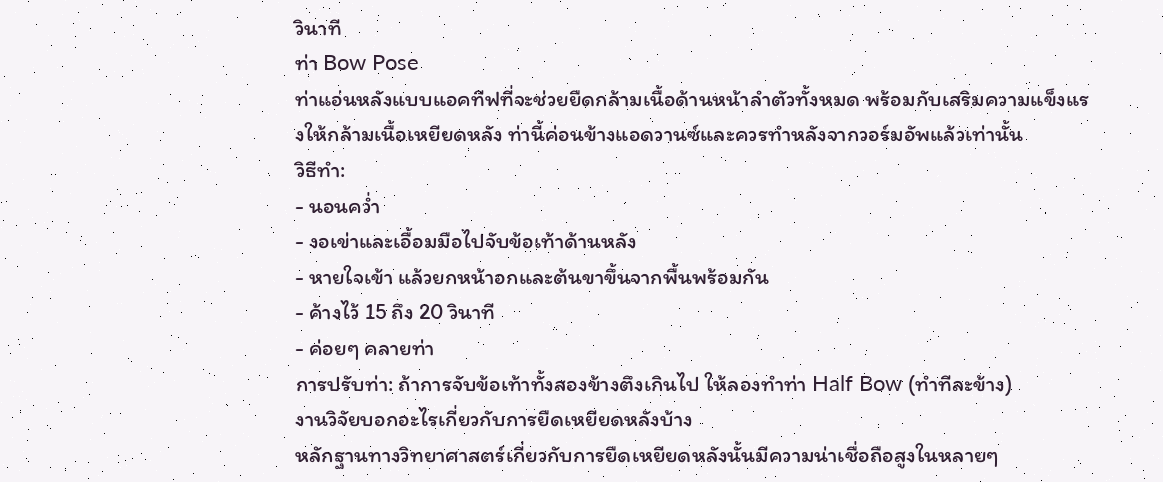วินาที
ท่า Bow Pose
ท่าแอ่นหลังแบบแอคทีฟที่จะช่วยยืดกล้ามเนื้อด้านหน้าลำตัวทั้งหมด พร้อมกับเสริมความแข็งแรงให้กล้ามเนื้อเหยียดหลัง ท่านี้ค่อนข้างแอดวานซ์และควรทำหลังจากวอร์มอัพแล้วเท่านั้น
วิธีทำ:
- นอนคว่ำ
- งอเข่าและเอื้อมมือไปจับข้อเท้าด้านหลัง
- หายใจเข้า แล้วยกหน้าอกและต้นขาขึ้นจากพื้นพร้อมกัน
- ค้างไว้ 15 ถึง 20 วินาที
- ค่อยๆ คลายท่า
การปรับท่า: ถ้าการจับข้อเท้าทั้งสองข้างตึงเกินไป ให้ลองทำท่า Half Bow (ทำทีละข้าง)
งานวิจัยบอกอะไรเกี่ยวกับการยืดเหยียดหลังบ้าง
หลักฐานทางวิทยาศาสตร์เกี่ยวกับการยืดเหยียดหลังนั้นมีความน่าเชื่อถือสูงในหลายๆ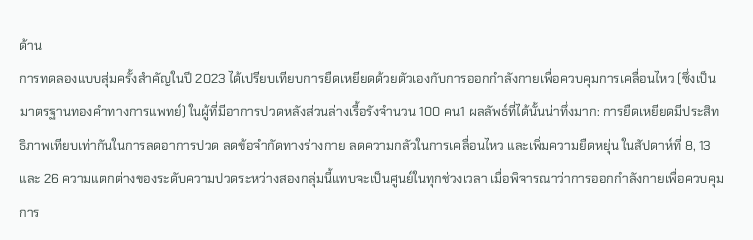ด้าน
การทดลองแบบสุ่มครั้งสำคัญในปี 2023 ได้เปรียบเทียบการยืดเหยียดด้วยตัวเองกับการออกกำลังกายเพื่อควบคุมการเคลื่อนไหว (ซึ่งเป็นมาตรฐานทองคำทางการแพทย์) ในผู้ที่มีอาการปวดหลังส่วนล่างเรื้อรังจำนวน 100 คน1 ผลลัพธ์ที่ได้นั้นน่าทึ่งมาก: การยืดเหยียดมีประสิทธิภาพเทียบเท่ากันในการลดอาการปวด ลดข้อจำกัดทางร่างกาย ลดความกลัวในการเคลื่อนไหว และเพิ่มความยืดหยุ่น ในสัปดาห์ที่ 8, 13 และ 26 ความแตกต่างของระดับความปวดระหว่างสองกลุ่มนี้แทบจะเป็นศูนย์ในทุกช่วงเวลา เมื่อพิจารณาว่าการออกกำลังกายเพื่อควบคุมการ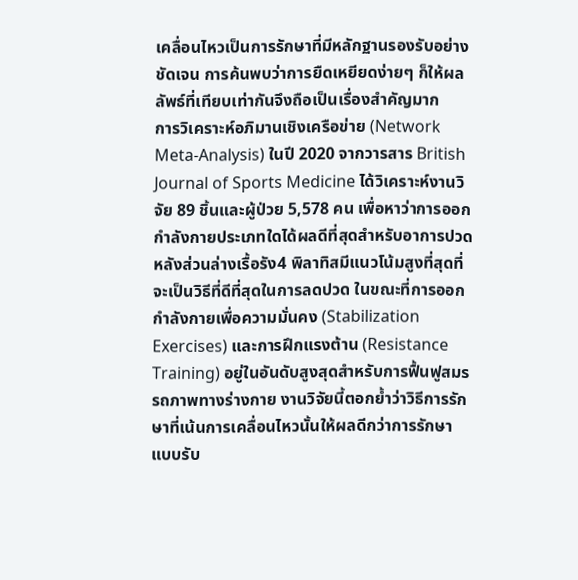เคลื่อนไหวเป็นการรักษาที่มีหลักฐานรองรับอย่างชัดเจน การค้นพบว่าการยืดเหยียดง่ายๆ ก็ให้ผลลัพธ์ที่เทียบเท่ากันจึงถือเป็นเรื่องสำคัญมาก
การวิเคราะห์อภิมานเชิงเครือข่าย (Network Meta-Analysis) ในปี 2020 จากวารสาร British Journal of Sports Medicine ได้วิเคราะห์งานวิจัย 89 ชิ้นและผู้ป่วย 5,578 คน เพื่อหาว่าการออกกำลังกายประเภทใดได้ผลดีที่สุดสำหรับอาการปวดหลังส่วนล่างเรื้อรัง4 พิลาทิสมีแนวโน้มสูงที่สุดที่จะเป็นวิธีที่ดีที่สุดในการลดปวด ในขณะที่การออกกำลังกายเพื่อความมั่นคง (Stabilization Exercises) และการฝึกแรงต้าน (Resistance Training) อยู่ในอันดับสูงสุดสำหรับการฟื้นฟูสมรรถภาพทางร่างกาย งานวิจัยนี้ตอกย้ำว่าวิธีการรักษาที่เน้นการเคลื่อนไหวนั้นให้ผลดีกว่าการรักษาแบบรับ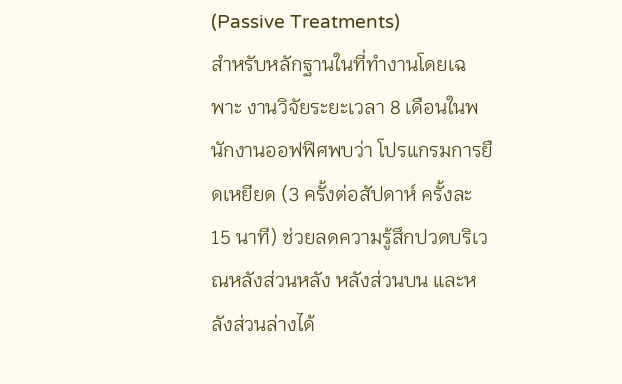(Passive Treatments)
สำหรับหลักฐานในที่ทำงานโดยเฉพาะ งานวิจัยระยะเวลา 8 เดือนในพนักงานออฟฟิศพบว่า โปรแกรมการยืดเหยียด (3 ครั้งต่อสัปดาห์ ครั้งละ 15 นาที) ช่วยลดความรู้สึกปวดบริเวณหลังส่วนหลัง หลังส่วนบน และหลังส่วนล่างได้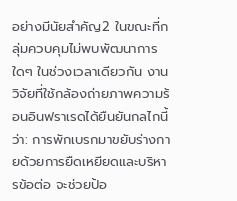อย่างมีนัยสำคัญ2 ในขณะที่กลุ่มควบคุมไม่พบพัฒนาการใดๆ ในช่วงเวลาเดียวกัน งานวิจัยที่ใช้กล้องถ่ายภาพความร้อนอินฟราเรดได้ยืนยันกลไกนี้ว่า: การพักเบรกมาขยับร่างกายด้วยการยืดเหยียดและบริหารข้อต่อ จะช่วยป้อ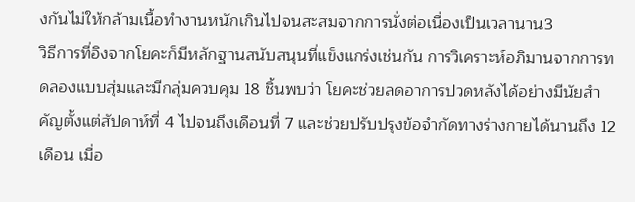งกันไม่ให้กล้ามเนื้อทำงานหนักเกินไปจนสะสมจากการนั่งต่อเนื่องเป็นเวลานาน3
วิธีการที่อิงจากโยคะก็มีหลักฐานสนับสนุนที่แข็งแกร่งเช่นกัน การวิเคราะห์อภิมานจากการทดลองแบบสุ่มและมีกลุ่มควบคุม 18 ชิ้นพบว่า โยคะช่วยลดอาการปวดหลังได้อย่างมีนัยสำคัญตั้งแต่สัปดาห์ที่ 4 ไปจนถึงเดือนที่ 7 และช่วยปรับปรุงข้อจำกัดทางร่างกายได้นานถึง 12 เดือน เมื่อ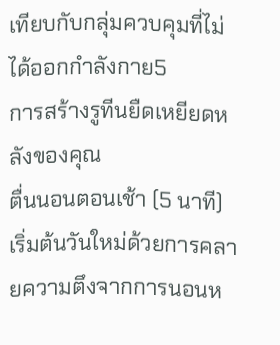เทียบกับกลุ่มควบคุมที่ไม่ได้ออกกำลังกาย5
การสร้างรูทีนยืดเหยียดหลังของคุณ
ตื่นนอนตอนเช้า (5 นาที)
เริ่มต้นวันใหม่ด้วยการคลายความตึงจากการนอนห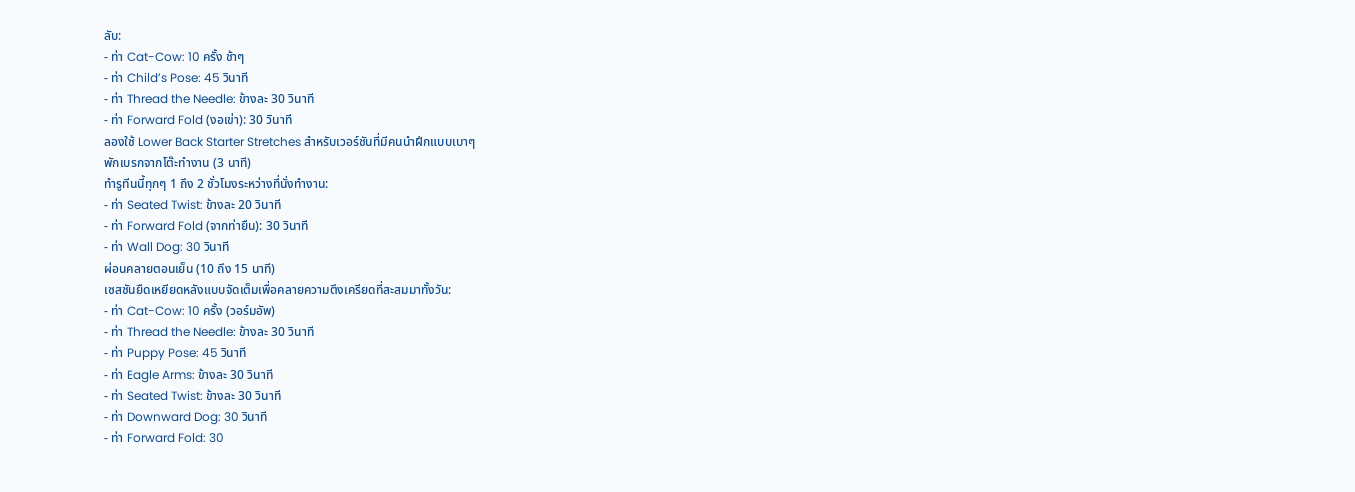ลับ:
- ท่า Cat-Cow: 10 ครั้ง ช้าๆ
- ท่า Child’s Pose: 45 วินาที
- ท่า Thread the Needle: ข้างละ 30 วินาที
- ท่า Forward Fold (งอเข่า): 30 วินาที
ลองใช้ Lower Back Starter Stretches สำหรับเวอร์ชันที่มีคนนำฝึกแบบเบาๆ
พักเบรกจากโต๊ะทำงาน (3 นาที)
ทำรูทีนนี้ทุกๆ 1 ถึง 2 ชั่วโมงระหว่างที่นั่งทำงาน:
- ท่า Seated Twist: ข้างละ 20 วินาที
- ท่า Forward Fold (จากท่ายืน): 30 วินาที
- ท่า Wall Dog: 30 วินาที
ผ่อนคลายตอนเย็น (10 ถึง 15 นาที)
เซสชันยืดเหยียดหลังแบบจัดเต็มเพื่อคลายความตึงเครียดที่สะสมมาทั้งวัน:
- ท่า Cat-Cow: 10 ครั้ง (วอร์มอัพ)
- ท่า Thread the Needle: ข้างละ 30 วินาที
- ท่า Puppy Pose: 45 วินาที
- ท่า Eagle Arms: ข้างละ 30 วินาที
- ท่า Seated Twist: ข้างละ 30 วินาที
- ท่า Downward Dog: 30 วินาที
- ท่า Forward Fold: 30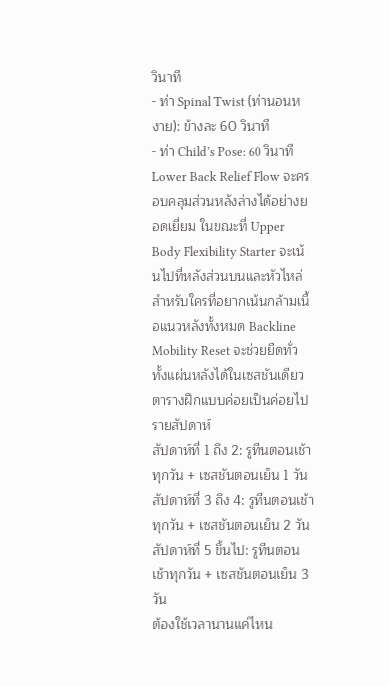วินาที
- ท่า Spinal Twist (ท่านอนหงาย): ข้างละ 60 วินาที
- ท่า Child’s Pose: 60 วินาที
Lower Back Relief Flow จะครอบคลุมส่วนหลังล่างได้อย่างยอดเยี่ยม ในขณะที่ Upper Body Flexibility Starter จะเน้นไปที่หลังส่วนบนและหัวไหล่ สำหรับใครที่อยากเน้นกล้ามเนื้อแนวหลังทั้งหมด Backline Mobility Reset จะช่วยยืดทั่วทั้งแผ่นหลังได้ในเซสชันเดียว
ตารางฝึกแบบค่อยเป็นค่อยไปรายสัปดาห์
สัปดาห์ที่ 1 ถึง 2: รูทีนตอนเช้าทุกวัน + เซสชันตอนเย็น 1 วัน สัปดาห์ที่ 3 ถึง 4: รูทีนตอนเช้าทุกวัน + เซสชันตอนเย็น 2 วัน สัปดาห์ที่ 5 ขึ้นไป: รูทีนตอนเช้าทุกวัน + เซสชันตอนเย็น 3 วัน
ต้องใช้เวลานานแค่ไหน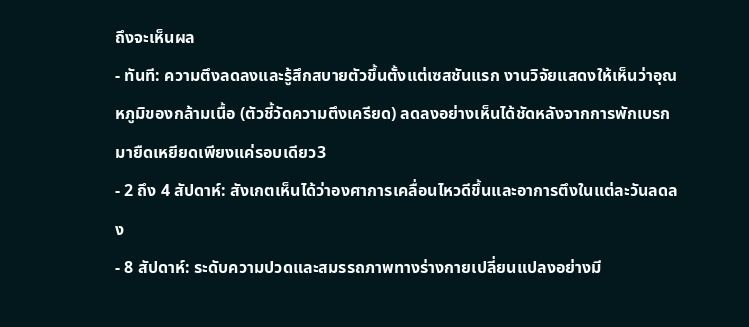ถึงจะเห็นผล
- ทันที: ความตึงลดลงและรู้สึกสบายตัวขึ้นตั้งแต่เซสชันแรก งานวิจัยแสดงให้เห็นว่าอุณหภูมิของกล้ามเนื้อ (ตัวชี้วัดความตึงเครียด) ลดลงอย่างเห็นได้ชัดหลังจากการพักเบรกมายืดเหยียดเพียงแค่รอบเดียว3
- 2 ถึง 4 สัปดาห์: สังเกตเห็นได้ว่าองศาการเคลื่อนไหวดีขึ้นและอาการตึงในแต่ละวันลดลง
- 8 สัปดาห์: ระดับความปวดและสมรรถภาพทางร่างกายเปลี่ยนแปลงอย่างมี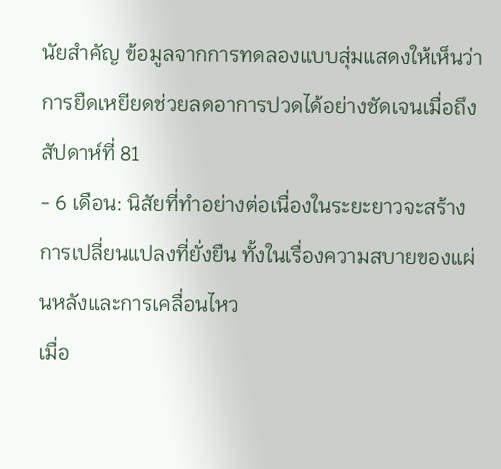นัยสำคัญ ข้อมูลจากการทดลองแบบสุ่มแสดงให้เห็นว่าการยืดเหยียดช่วยลดอาการปวดได้อย่างชัดเจนเมื่อถึงสัปดาห์ที่ 81
- 6 เดือน: นิสัยที่ทำอย่างต่อเนื่องในระยะยาวจะสร้างการเปลี่ยนแปลงที่ยั่งยืน ทั้งในเรื่องความสบายของแผ่นหลังและการเคลื่อนไหว
เมื่อ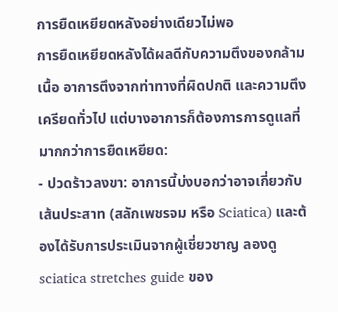การยืดเหยียดหลังอย่างเดียวไม่พอ
การยืดเหยียดหลังได้ผลดีกับความตึงของกล้ามเนื้อ อาการตึงจากท่าทางที่ผิดปกติ และความตึงเครียดทั่วไป แต่บางอาการก็ต้องการการดูแลที่มากกว่าการยืดเหยียด:
- ปวดร้าวลงขา: อาการนี้บ่งบอกว่าอาจเกี่ยวกับเส้นประสาท (สลักเพชรจม หรือ Sciatica) และต้องได้รับการประเมินจากผู้เชี่ยวชาญ ลองดู sciatica stretches guide ของ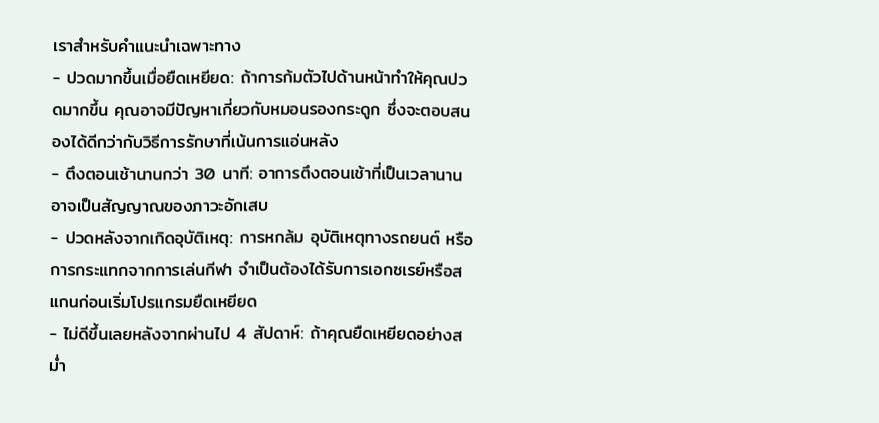เราสำหรับคำแนะนำเฉพาะทาง
- ปวดมากขึ้นเมื่อยืดเหยียด: ถ้าการก้มตัวไปด้านหน้าทำให้คุณปวดมากขึ้น คุณอาจมีปัญหาเกี่ยวกับหมอนรองกระดูก ซึ่งจะตอบสนองได้ดีกว่ากับวิธีการรักษาที่เน้นการแอ่นหลัง
- ตึงตอนเช้านานกว่า 30 นาที: อาการตึงตอนเช้าที่เป็นเวลานานอาจเป็นสัญญาณของภาวะอักเสบ
- ปวดหลังจากเกิดอุบัติเหตุ: การหกล้ม อุบัติเหตุทางรถยนต์ หรือการกระแทกจากการเล่นกีฬา จำเป็นต้องได้รับการเอกซเรย์หรือสแกนก่อนเริ่มโปรแกรมยืดเหยียด
- ไม่ดีขึ้นเลยหลังจากผ่านไป 4 สัปดาห์: ถ้าคุณยืดเหยียดอย่างสม่ำ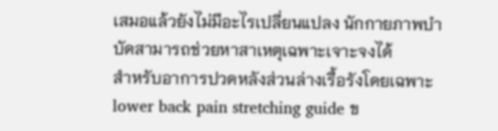เสมอแล้วยังไม่มีอะไรเปลี่ยนแปลง นักกายภาพบำบัดสามารถช่วยหาสาเหตุเฉพาะเจาะจงได้
สำหรับอาการปวดหลังส่วนล่างเรื้อรังโดยเฉพาะ lower back pain stretching guide ข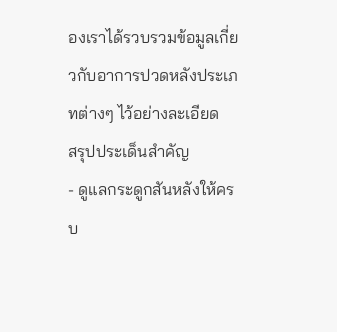องเราได้รวบรวมข้อมูลเกี่ยวกับอาการปวดหลังประเภทต่างๆ ไว้อย่างละเอียด
สรุปประเด็นสำคัญ
- ดูแลกระดูกสันหลังให้ครบ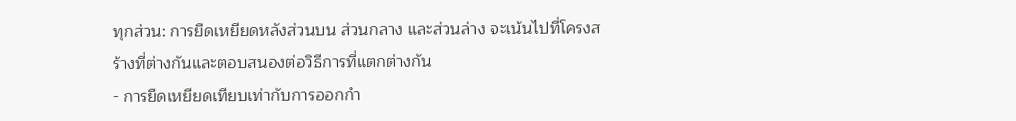ทุกส่วน: การยืดเหยียดหลังส่วนบน ส่วนกลาง และส่วนล่าง จะเน้นไปที่โครงสร้างที่ต่างกันและตอบสนองต่อวิธีการที่แตกต่างกัน
- การยืดเหยียดเทียบเท่ากับการออกกำ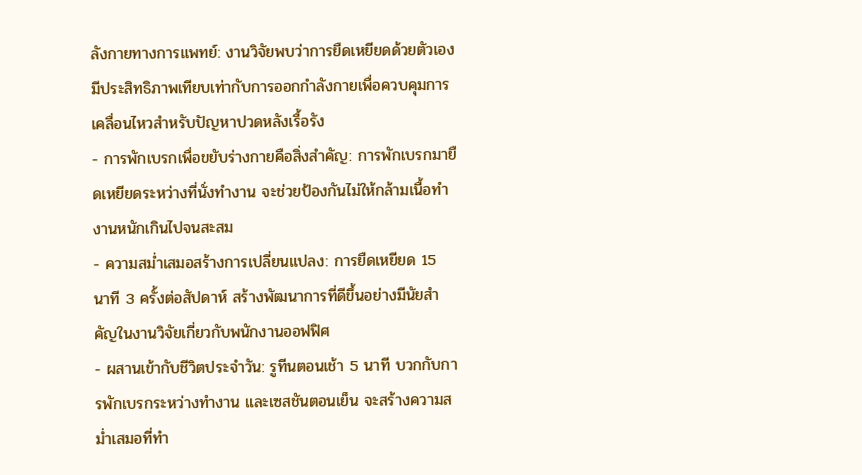ลังกายทางการแพทย์: งานวิจัยพบว่าการยืดเหยียดด้วยตัวเองมีประสิทธิภาพเทียบเท่ากับการออกกำลังกายเพื่อควบคุมการเคลื่อนไหวสำหรับปัญหาปวดหลังเรื้อรัง
- การพักเบรกเพื่อขยับร่างกายคือสิ่งสำคัญ: การพักเบรกมายืดเหยียดระหว่างที่นั่งทำงาน จะช่วยป้องกันไม่ให้กล้ามเนื้อทำงานหนักเกินไปจนสะสม
- ความสม่ำเสมอสร้างการเปลี่ยนแปลง: การยืดเหยียด 15 นาที 3 ครั้งต่อสัปดาห์ สร้างพัฒนาการที่ดีขึ้นอย่างมีนัยสำคัญในงานวิจัยเกี่ยวกับพนักงานออฟฟิศ
- ผสานเข้ากับชีวิตประจำวัน: รูทีนตอนเช้า 5 นาที บวกกับการพักเบรกระหว่างทำงาน และเซสชันตอนเย็น จะสร้างความสม่ำเสมอที่ทำ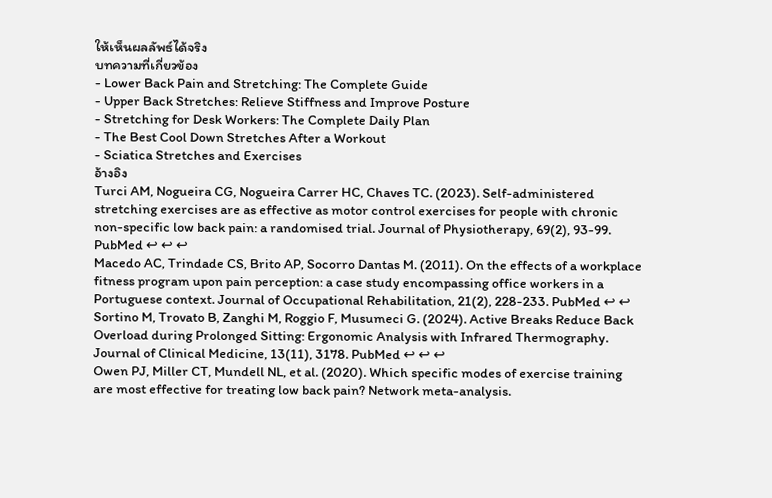ให้เห็นผลลัพธ์ได้จริง
บทความที่เกี่ยวข้อง
- Lower Back Pain and Stretching: The Complete Guide
- Upper Back Stretches: Relieve Stiffness and Improve Posture
- Stretching for Desk Workers: The Complete Daily Plan
- The Best Cool Down Stretches After a Workout
- Sciatica Stretches and Exercises
อ้างอิง
Turci AM, Nogueira CG, Nogueira Carrer HC, Chaves TC. (2023). Self-administered stretching exercises are as effective as motor control exercises for people with chronic non-specific low back pain: a randomised trial. Journal of Physiotherapy, 69(2), 93-99. PubMed ↩ ↩ ↩
Macedo AC, Trindade CS, Brito AP, Socorro Dantas M. (2011). On the effects of a workplace fitness program upon pain perception: a case study encompassing office workers in a Portuguese context. Journal of Occupational Rehabilitation, 21(2), 228-233. PubMed ↩ ↩
Sortino M, Trovato B, Zanghi M, Roggio F, Musumeci G. (2024). Active Breaks Reduce Back Overload during Prolonged Sitting: Ergonomic Analysis with Infrared Thermography. Journal of Clinical Medicine, 13(11), 3178. PubMed ↩ ↩ ↩
Owen PJ, Miller CT, Mundell NL, et al. (2020). Which specific modes of exercise training are most effective for treating low back pain? Network meta-analysis.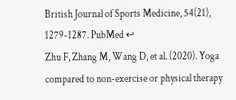British Journal of Sports Medicine, 54(21), 1279-1287. PubMed ↩
Zhu F, Zhang M, Wang D, et al. (2020). Yoga compared to non-exercise or physical therapy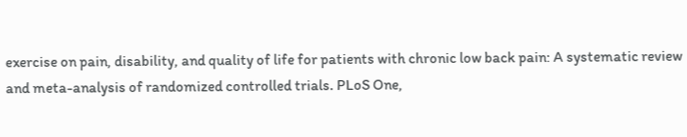exercise on pain, disability, and quality of life for patients with chronic low back pain: A systematic review and meta-analysis of randomized controlled trials. PLoS One,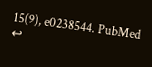15(9), e0238544. PubMed ↩